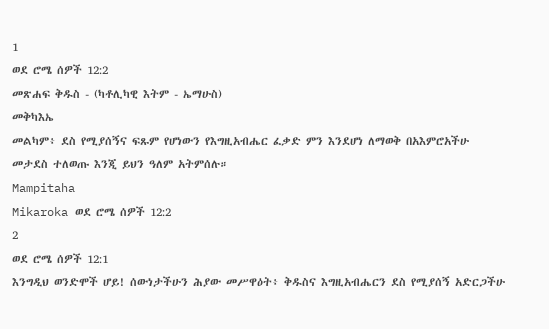1
ወደ ሮሜ ሰዎች 12:2
መጽሐፍ ቅዱስ - (ካቶሊካዊ እትም - ኤማሁስ)
መቅካእኤ
መልካም፥ ደስ የሚያሰኝና ፍጹም የሆነውን የእግዚአብሔር ፈቃድ ምን እንደሆነ ለማወቅ በአእምሮአችሁ መታደስ ተለወጡ እንጂ ይህን ዓለም አትምሰሉ።
Mampitaha
Mikaroka ወደ ሮሜ ሰዎች 12:2
2
ወደ ሮሜ ሰዎች 12:1
እንግዲህ ወንድሞች ሆይ! ሰውነታችሁን ሕያው መሥዋዕት፥ ቅዱስና እግዚአብሔርን ደስ የሚያሰኝ አድርጋችሁ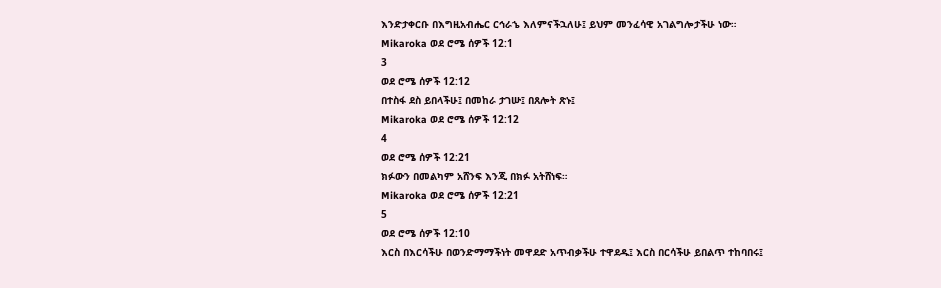እንድታቀርቡ በእግዚአብሔር ርኅራኄ እለምናችኋለሁ፤ ይህም መንፈሳዊ አገልግሎታችሁ ነው።
Mikaroka ወደ ሮሜ ሰዎች 12:1
3
ወደ ሮሜ ሰዎች 12:12
በተስፋ ደስ ይበላችሁ፤ በመከራ ታገሡ፤ በጸሎት ጽኑ፤
Mikaroka ወደ ሮሜ ሰዎች 12:12
4
ወደ ሮሜ ሰዎች 12:21
ክፉውን በመልካም አሸንፍ እንጂ በክፉ አትሸነፍ።
Mikaroka ወደ ሮሜ ሰዎች 12:21
5
ወደ ሮሜ ሰዎች 12:10
እርስ በእርሳችሁ በወንድማማችነት መዋደድ አጥብቃችሁ ተዋደዱ፤ እርስ በርሳችሁ ይበልጥ ተከባበሩ፤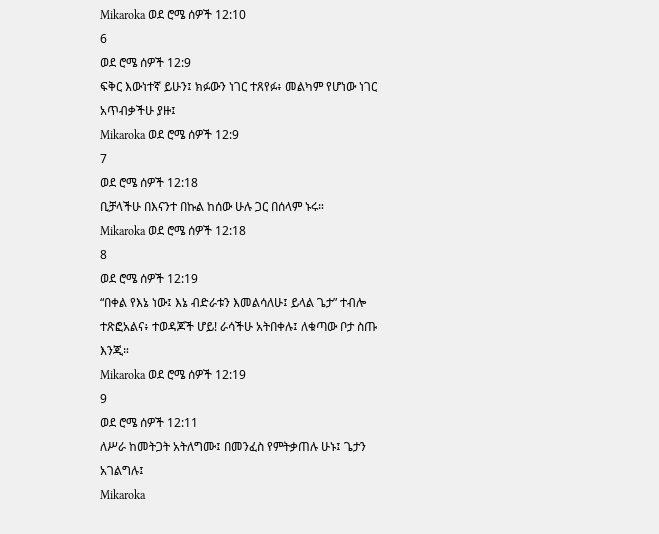Mikaroka ወደ ሮሜ ሰዎች 12:10
6
ወደ ሮሜ ሰዎች 12:9
ፍቅር እውነተኛ ይሁን፤ ክፉውን ነገር ተጸየፉ፥ መልካም የሆነው ነገር አጥብቃችሁ ያዙ፤
Mikaroka ወደ ሮሜ ሰዎች 12:9
7
ወደ ሮሜ ሰዎች 12:18
ቢቻላችሁ በእናንተ በኩል ከሰው ሁሉ ጋር በሰላም ኑሩ።
Mikaroka ወደ ሮሜ ሰዎች 12:18
8
ወደ ሮሜ ሰዎች 12:19
“በቀል የእኔ ነው፤ እኔ ብድራቱን እመልሳለሁ፤ ይላል ጌታ” ተብሎ ተጽፎአልና፥ ተወዳጆች ሆይ! ራሳችሁ አትበቀሉ፤ ለቁጣው ቦታ ስጡ እንጂ።
Mikaroka ወደ ሮሜ ሰዎች 12:19
9
ወደ ሮሜ ሰዎች 12:11
ለሥራ ከመትጋት አትለግሙ፤ በመንፈስ የምትቃጠሉ ሁኑ፤ ጌታን አገልግሉ፤
Mikaroka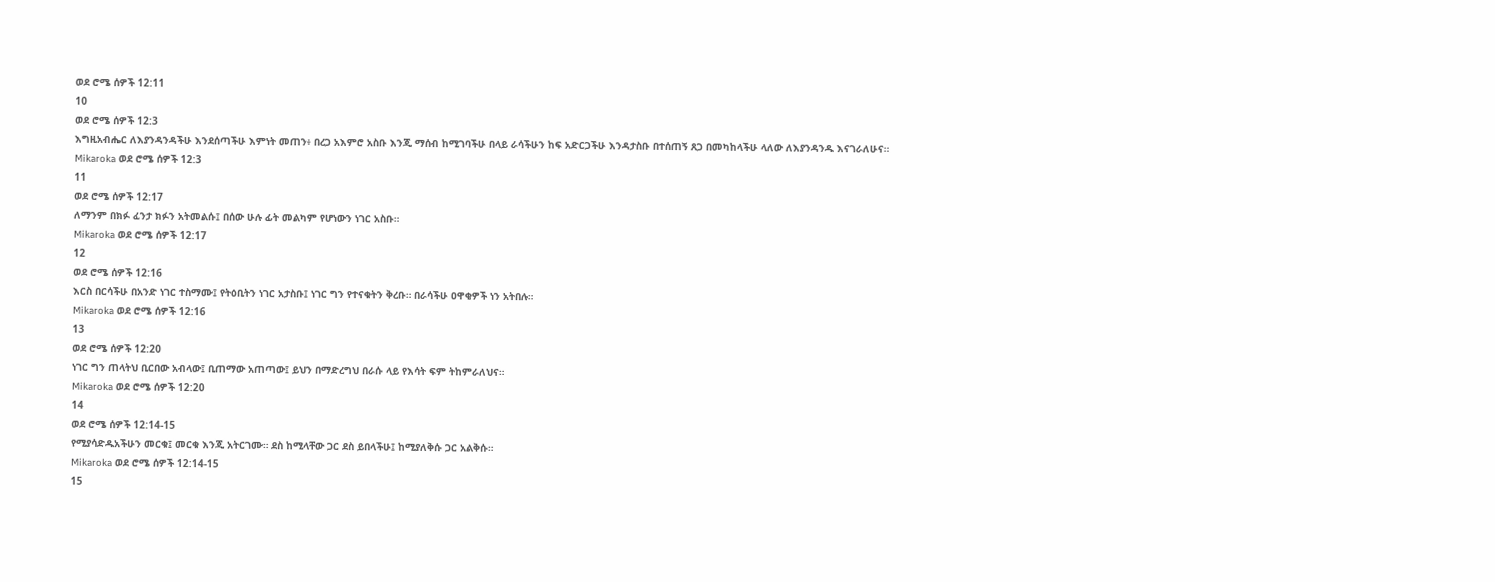ወደ ሮሜ ሰዎች 12:11
10
ወደ ሮሜ ሰዎች 12:3
እግዚአብሔር ለእያንዳንዳችሁ እንደሰጣችሁ እምነት መጠን፥ በረጋ አእምሮ አስቡ እንጂ ማሰብ ከሚገባችሁ በላይ ራሳችሁን ከፍ አድርጋችሁ እንዳታስቡ በተሰጠኝ ጸጋ በመካከላችሁ ላለው ለእያንዳንዱ እናገራለሁና።
Mikaroka ወደ ሮሜ ሰዎች 12:3
11
ወደ ሮሜ ሰዎች 12:17
ለማንም በክፉ ፈንታ ክፉን አትመልሱ፤ በሰው ሁሉ ፊት መልካም የሆነውን ነገር አስቡ።
Mikaroka ወደ ሮሜ ሰዎች 12:17
12
ወደ ሮሜ ሰዎች 12:16
እርስ በርሳችሁ በአንድ ነገር ተስማሙ፤ የትዕቢትን ነገር አታስቡ፤ ነገር ግን የተናቁትን ቅረቡ። በራሳችሁ ዐዋቂዎች ነን አትበሉ።
Mikaroka ወደ ሮሜ ሰዎች 12:16
13
ወደ ሮሜ ሰዎች 12:20
ነገር ግን ጠላትህ ቢርበው አብላው፤ ቢጠማው አጠጣው፤ ይህን በማድረግህ በራሱ ላይ የእሳት ፍም ትከምራለህና።
Mikaroka ወደ ሮሜ ሰዎች 12:20
14
ወደ ሮሜ ሰዎች 12:14-15
የሚያሳድዱአችሁን መርቁ፤ መርቁ እንጂ አትርገሙ። ደስ ከሚላቸው ጋር ደስ ይበላችሁ፤ ከሚያለቅሱ ጋር አልቅሱ።
Mikaroka ወደ ሮሜ ሰዎች 12:14-15
15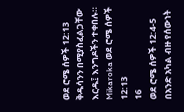ወደ ሮሜ ሰዎች 12:13
ቅዱሳንን በሚያስፈልጋቸው እርዱ፤ እንግዶችን ተቀበሉ።
Mikaroka ወደ ሮሜ ሰዎች 12:13
16
ወደ ሮሜ ሰዎች 12:4-5
በአንድ አካል ብዙ የሰውነት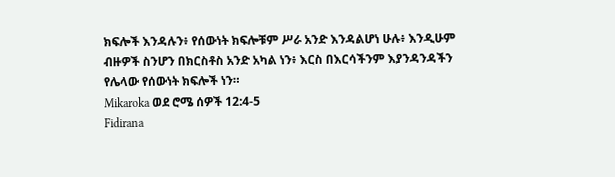ክፍሎች እንዳሉን፥ የሰውነት ክፍሎቹም ሥራ አንድ እንዳልሆነ ሁሉ፥ እንዲሁም ብዙዎች ስንሆን በክርስቶስ አንድ አካል ነን፥ እርስ በእርሳችንም እያንዳንዳችን የሌላው የሰውነት ክፍሎች ነን።
Mikaroka ወደ ሮሜ ሰዎች 12:4-5
Fidirana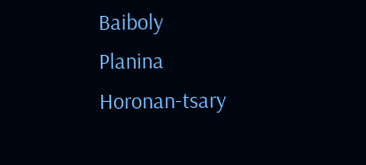Baiboly
Planina
Horonan-tsary